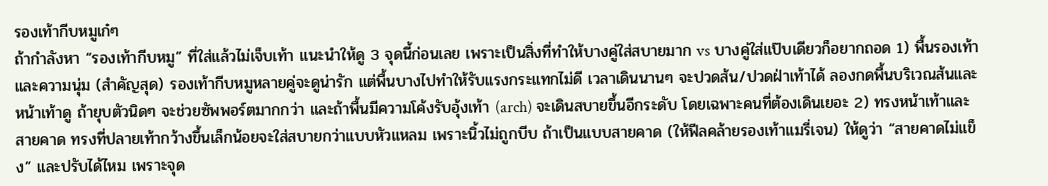รองเท้ากีบหมูเก๋ๆ
ถ้ากำลังหา “รองเท้ากีบหมู” ที่ใส่แล้วไม่เจ็บเท้า แนะนำให้ดู 3 จุดนี้ก่อนเลย เพราะเป็นสิ่งที่ทำให้บางคู่ใส่สบายมาก vs บางคู่ใส่แป๊บเดียวก็อยากถอด 1) พื้นรองเท้าและความนุ่ม (สำคัญสุด) รองเท้ากีบหมูหลายคู่จะดูน่ารัก แต่พื้นบางไปทำให้รับแรงกระแทกไม่ดี เวลาเดินนานๆ จะปวดส้น/ปวดฝ่าเท้าได้ ลองกดพื้นบริเวณส้นและหน้าเท้าดู ถ้ายุบตัวนิดๆ จะช่วยซัพพอร์ตมากกว่า และถ้าพื้นมีความโค้งรับอุ้งเท้า (arch) จะเดินสบายขึ้นอีกระดับ โดยเฉพาะคนที่ต้องเดินเยอะ 2) ทรงหน้าเท้าและสายคาด ทรงที่ปลายเท้ากว้างขึ้นเล็กน้อยจะใส่สบายกว่าแบบหัวแหลม เพราะนิ้วไม่ถูกบีบ ถ้าเป็นแบบสายคาด (ให้ฟีลคล้ายรองเท้าแมรี่เจน) ให้ดูว่า “สายคาดไม่แข็ง” และปรับได้ไหม เพราะจุด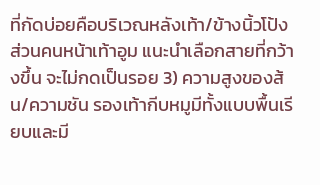ที่กัดบ่อยคือบริเวณหลังเท้า/ข้างนิ้วโป้ง ส่วนคนหน้าเท้าอูม แนะนำเลือกสายที่กว้างขึ้น จะไม่กดเป็นรอย 3) ความสูงของส้น/ความชัน รองเท้ากีบหมูมีทั้งแบบพื้นเรียบและมี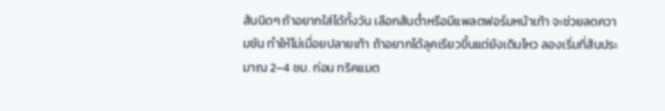ส้นนิดๆ ถ้าอยากใส่ได้ทั้งวัน เลือกส้นต่ำหรือมีแพลตฟอร์มหน้าเท้า จะช่วยลดความชัน ทำให้ไม่เมื่อยปลายเท้า ถ้าอยากได้ลุคเรียวขึ้นแต่ยังเดินไหว ลองเริ่มที่ส้นประมาณ 2–4 ซม. ก่อน ทริคแมต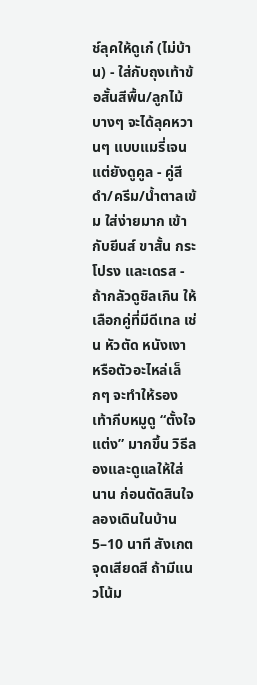ช์ลุคให้ดูเก๋ (ไม่บ้าน) - ใส่กับถุงเท้าข้อสั้นสีพื้น/ลูกไม้บางๆ จะได้ลุคหวานๆ แบบแมรี่เจน แต่ยังดูคูล - คู่สีดำ/ครีม/น้ำตาลเข้ม ใส่ง่ายมาก เข้ากับยีนส์ ขาสั้น กระโปรง และเดรส - ถ้ากลัวดูชิลเกิน ให้เลือกคู่ที่มีดีเทล เช่น หัวตัด หนังเงา หรือตัวอะไหล่เล็กๆ จะทำให้รองเท้ากีบหมูดู “ตั้งใจแต่ง” มากขึ้น วิธีลองและดูแลให้ใส่นาน ก่อนตัดสินใจ ลองเดินในบ้าน 5–10 นาที สังเกตจุดเสียดสี ถ้ามีแนวโน้ม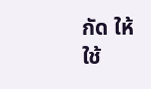กัด ให้ใช้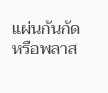แผ่นกันกัดหรือพลาส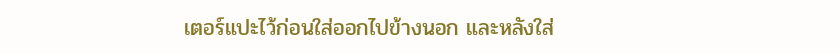เตอร์แปะไว้ก่อนใส่ออกไปข้างนอก และหลังใส่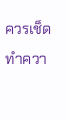ควรเช็ดทำควา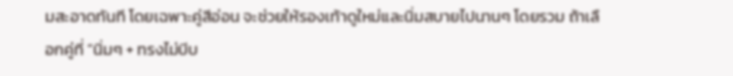มสะอาดทันที โดยเฉพาะคู่สีอ่อน จะช่วยให้รองเท้าดูใหม่และนิ่มสบายไปนานๆ โดยรวม ถ้าเลือกคู่ที่ “นิ่มๆ + ทรงไม่บีบ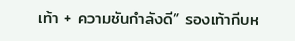เท้า + ความชันกำลังดี” รองเท้ากีบห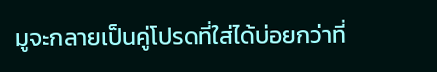มูจะกลายเป็นคู่โปรดที่ใส่ได้บ่อยกว่าที่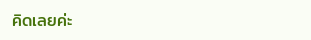คิดเลยค่ะ